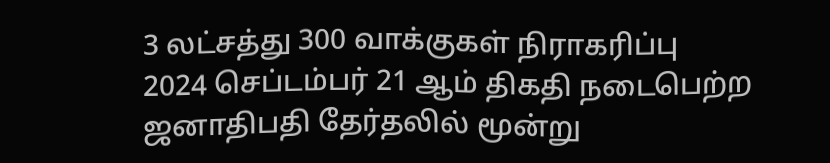3 லட்சத்து 300 வாக்குகள் நிராகரிப்பு
2024 செப்டம்பர் 21 ஆம் திகதி நடைபெற்ற ஜனாதிபதி தேர்தலில் மூன்று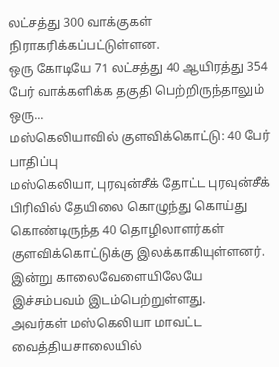லட்சத்து 300 வாக்குகள் நிராகரிக்கப்பட்டுள்ளன.
ஒரு கோடியே 71 லட்சத்து 40 ஆயிரத்து 354 பேர் வாக்களிக்க தகுதி பெற்றிருந்தாலும் ஒரு...
மஸ்கெலியாவில் குளவிக்கொட்டு: 40 பேர் பாதிப்பு
மஸ்கெலியா, புரவுன்சீக் தோட்ட புரவுன்சீக் பிரிவில் தேயிலை கொழுந்து கொய்து கொண்டிருந்த 40 தொழிலாளர்கள் குளவிக்கொட்டுக்கு இலக்காகியுள்ளனர்.
இன்று காலைவேளையிலேயே இச்சம்பவம் இடம்பெற்றுள்ளது.
அவர்கள் மஸ்கெலியா மாவட்ட வைத்தியசாலையில்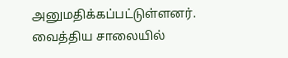அனுமதிக்கப்பட்டுள்ளனர்.
வைத்திய சாலையில்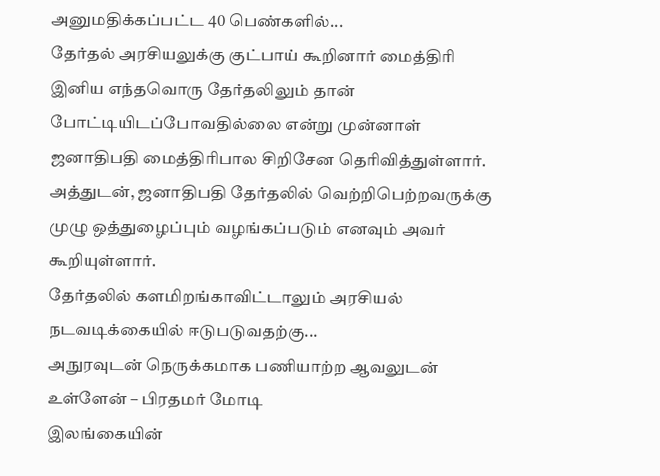அனுமதிக்கப்பட்ட 40 பெண்களில்...
தேர்தல் அரசியலுக்கு குட்பாய் கூறினார் மைத்திரி
இனிய எந்தவொரு தேர்தலிலும் தான் போட்டியிடப்போவதில்லை என்று முன்னாள் ஜனாதிபதி மைத்திரிபால சிறிசேன தெரிவித்துள்ளார்.
அத்துடன், ஜனாதிபதி தேர்தலில் வெற்றிபெற்றவருக்கு முழு ஒத்துழைப்பும் வழங்கப்படும் எனவும் அவர் கூறியுள்ளார்.
தேர்தலில் களமிறங்காவிட்டாலும் அரசியல் நடவடிக்கையில் ஈடுபடுவதற்கு...
அநுரவுடன் நெருக்கமாக பணியாற்ற ஆவலுடன் உள்ளேன் – பிரதமர் மோடி
இலங்கையின்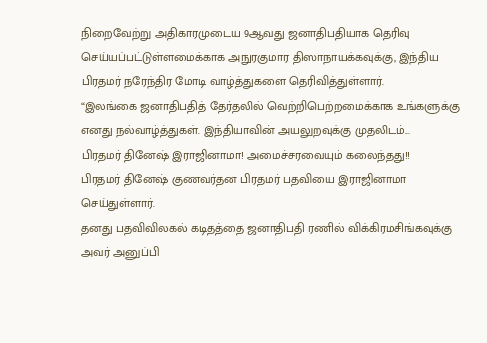நிறைவேற்று அதிகாரமுடைய 9ஆவது ஜனாதிபதியாக தெரிவு செய்யப்பட்டுள்ளமைக்காக அநுரகுமார திஸாநாயக்கவுக்கு, இந்திய பிரதமர் நரேந்திர மோடி வாழ்த்துகளை தெரிவித்துள்ளார்.
“இலங்கை ஜனாதிபதித் தேர்தலில் வெற்றிபெற்றமைக்காக உங்களுக்கு எனது நல்வாழ்த்துகள். இந்தியாவின் அயலுறவுக்கு முதலிடம்...
பிரதமர் தினேஷ் இராஜினாமா! அமைச்சரவையும் கலைந்தது!!
பிரதமர் தினேஷ் குணவர்தன பிரதமர் பதவியை இராஜினாமா செய்துள்ளார்.
தனது பதவிவிலகல் கடிதத்தை ஜனாதிபதி ரணில் விக்கிரமசிங்கவுக்கு அவர் அனுப்பி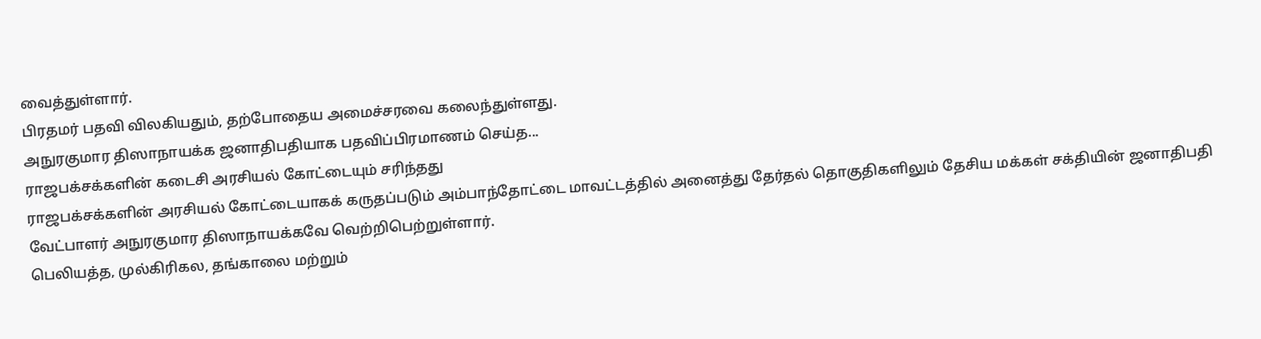வைத்துள்ளார்.
பிரதமர் பதவி விலகியதும், தற்போதைய அமைச்சரவை கலைந்துள்ளது.
அநுரகுமார திஸாநாயக்க ஜனாதிபதியாக பதவிப்பிரமாணம் செய்த...
ராஜபக்சக்களின் கடைசி அரசியல் கோட்டையும் சரிந்தது
ராஜபக்சக்களின் அரசியல் கோட்டையாகக் கருதப்படும் அம்பாந்தோட்டை மாவட்டத்தில் அனைத்து தேர்தல் தொகுதிகளிலும் தேசிய மக்கள் சக்தியின் ஜனாதிபதி வேட்பாளர் அநுரகுமார திஸாநாயக்கவே வெற்றிபெற்றுள்ளார்.
பெலியத்த, முல்கிரிகல, தங்காலை மற்றும்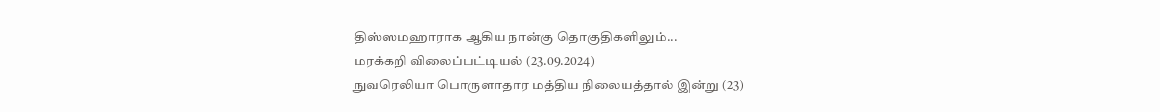திஸ்ஸமஹாராக ஆகிய நான்கு தொகுதிகளிலும்...
மரக்கறி விலைப்பட்டியல் (23.09.2024)
நுவரெலியா பொருளாதார மத்திய நிலையத்தால் இன்று (23)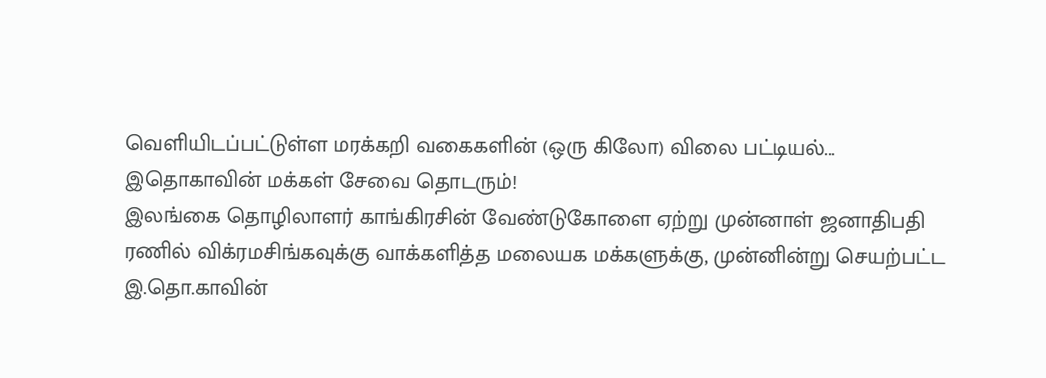வெளியிடப்பட்டுள்ள மரக்கறி வகைகளின் (ஒரு கிலோ) விலை பட்டியல்...
இதொகாவின் மக்கள் சேவை தொடரும்!
இலங்கை தொழிலாளர் காங்கிரசின் வேண்டுகோளை ஏற்று முன்னாள் ஜனாதிபதி ரணில் விக்ரமசிங்கவுக்கு வாக்களித்த மலையக மக்களுக்கு, முன்னின்று செயற்பட்ட இ.தொ.காவின்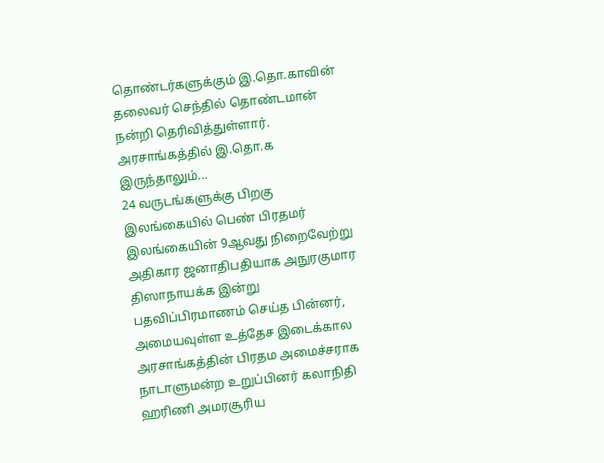தொண்டர்களுக்கும் இ.தொ.காவின் தலைவர் செந்தில் தொண்டமான் நன்றி தெரிவித்துள்ளார்.
அரசாங்கத்தில் இ.தொ.க இருந்தாலும்...
24 வருடங்களுக்கு பிறகு இலங்கையில் பெண் பிரதமர்
இலங்கையின் 9ஆவது நிறைவேற்று அதிகார ஜனாதிபதியாக அநுரகுமார திஸாநாயக்க இன்று பதவிப்பிரமாணம் செய்த பின்னர், அமையவுள்ள உத்தேச இடைக்கால அரசாங்கத்தின் பிரதம அமைச்சராக நாடாளுமன்ற உறுப்பினர் கலாநிதி ஹரிணி அமரசூரிய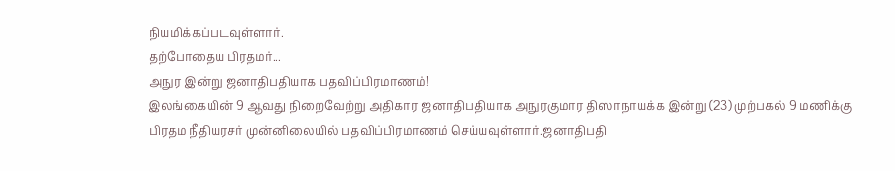நியமிக்கப்படவுள்ளார்.
தற்போதைய பிரதமர்...
அநுர இன்று ஜனாதிபதியாக பதவிப்பிரமாணம்!
இலங்கையின் 9 ஆவது நிறைவேற்று அதிகார ஜனாதிபதியாக அநுரகுமார திஸாநாயக்க இன்று (23) முற்பகல் 9 மணிக்கு பிரதம நீதியரசர் முன்னிலையில் பதவிப்பிரமாணம் செய்யவுள்ளார்.ஜனாதிபதி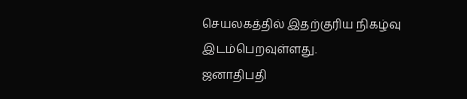செயலகத்தில் இதற்குரிய நிகழ்வு இடம்பெறவுள்ளது.
ஜனாதிபதி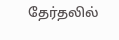தேர்தலில்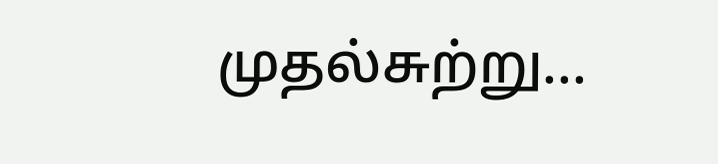முதல்சுற்று...